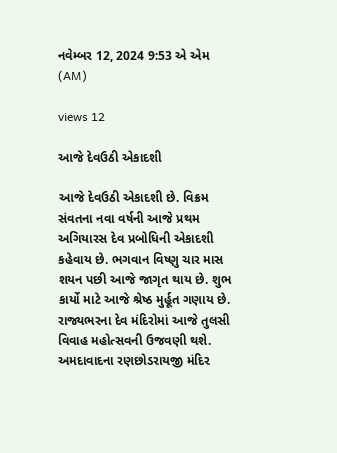નવેમ્બર 12, 2024 9:53 એ એમ (AM)

views 12

આજે દેવઉઠી એકાદશી

આજે દેવઉઠી એકાદશી છે. વિક્રમ સંવતના નવા વર્ષની આજે પ્રથમ અગિયારસ દેવ પ્રબોધિની એકાદશી કહેવાય છે. ભગવાન વિષ્ણુ ચાર માસ શયન પછી આજે જાગૃત થાય છે. શુભ કાર્યો માટે આજે શ્રેષ્ઠ મુર્હૂત ગણાય છે. રાજ્યભરના દેવ મંદિરોમાં આજે તુલસી વિવાહ મહોત્સવની ઉજવણી થશે. અમદાવાદના રણછોડરાયજી મંદિર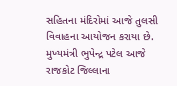સહિતના મંદિરોમાં આજે તુલસી વિવાહના આયોજન કરાયા છે. મુખ્યમંત્રી ભુપેન્દ્ર પટેલ આજે રાજકોટ જિલ્લાના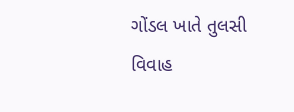ગોંડલ ખાતે તુલસી વિવાહ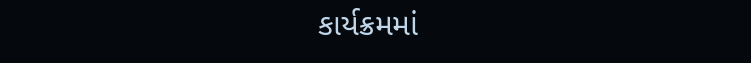કાર્યક્રમમાં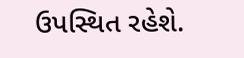ઉપસ્થિત રહેશે.